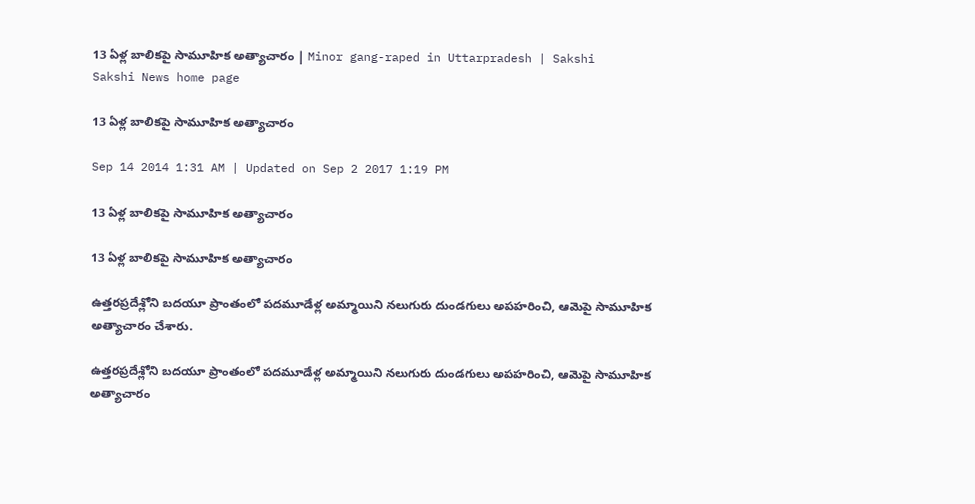13 ఏళ్ల బాలికపై సామూహిక అత్యాచారం | Minor gang-raped in Uttarpradesh | Sakshi
Sakshi News home page

13 ఏళ్ల బాలికపై సామూహిక అత్యాచారం

Sep 14 2014 1:31 AM | Updated on Sep 2 2017 1:19 PM

13 ఏళ్ల బాలికపై సామూహిక అత్యాచారం

13 ఏళ్ల బాలికపై సామూహిక అత్యాచారం

ఉత్తరప్రదేశ్లోని బదయూ ప్రాంతంలో పదమూడేళ్ల అమ్మాయిని నలుగురు దుండగులు అపహరించి, ఆమెపై సామూహిక అత్యాచారం చేశారు.

ఉత్తరప్రదేశ్లోని బదయూ ప్రాంతంలో పదమూడేళ్ల అమ్మాయిని నలుగురు దుండగులు అపహరించి, ఆమెపై సామూహిక అత్యాచారం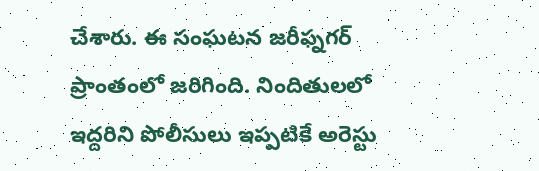చేశారు. ఈ సంఘటన జరీఫ్నగర్ ప్రాంతంలో జరిగింది. నిందితులలో ఇద్దరిని పోలీసులు ఇప్పటికే అరెస్టు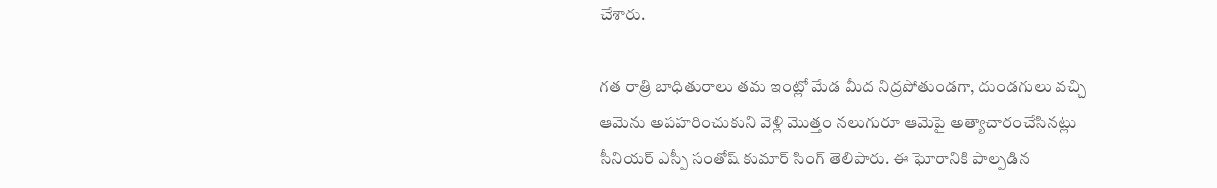చేశారు.

గత రాత్రి బాధితురాలు తమ ఇంట్లో మేడ మీద నిద్రపోతుండగా, దుండగులు వచ్చి ఆమెను అపహరించుకుని వెళ్లి మొత్తం నలుగురూ ఆమెపై అత్యాచారంచేసినట్లు సీనియర్ ఎస్పీ సంతోష్ కుమార్ సింగ్ తెలిపారు. ఈ ఘోరానికి పాల్పడిన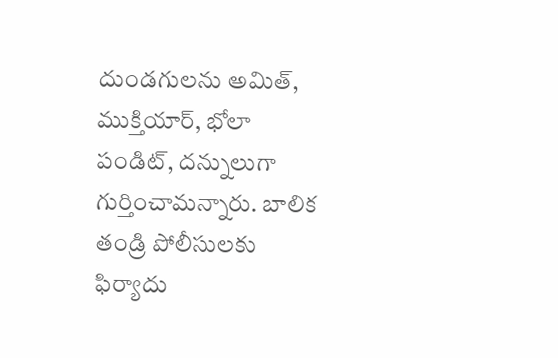దుండగులను అమిత్, ముక్తియార్, భోలా పండిట్, దన్నులుగా గుర్తించామన్నారు. బాలిక తండ్రి పోలీసులకు ఫిర్యాదు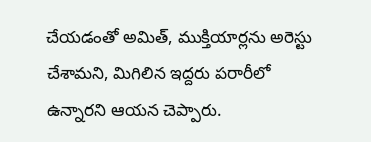చేయడంతో అమిత్, ముక్తియార్లను అరెస్టు చేశామని, మిగిలిన ఇద్దరు పరారీలో ఉన్నారని ఆయన చెప్పారు.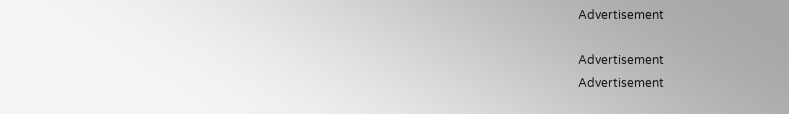Advertisement

Advertisement
Advertisement